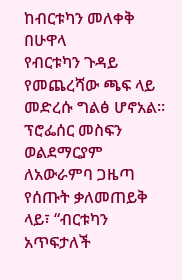ከብርቱካን መለቀቅ በሁዋላ
የብርቱካን ጉዳይ የመጨረሻው ጫፍ ላይ መድረሱ ግልፅ ሆኖአል።
ፕሮፌሰር መስፍን ወልደማርያም ለአውራምባ ጋዜጣ የሰጡት ቃለመጠይቅ ላይ፣ “ብርቱካን አጥፍታለች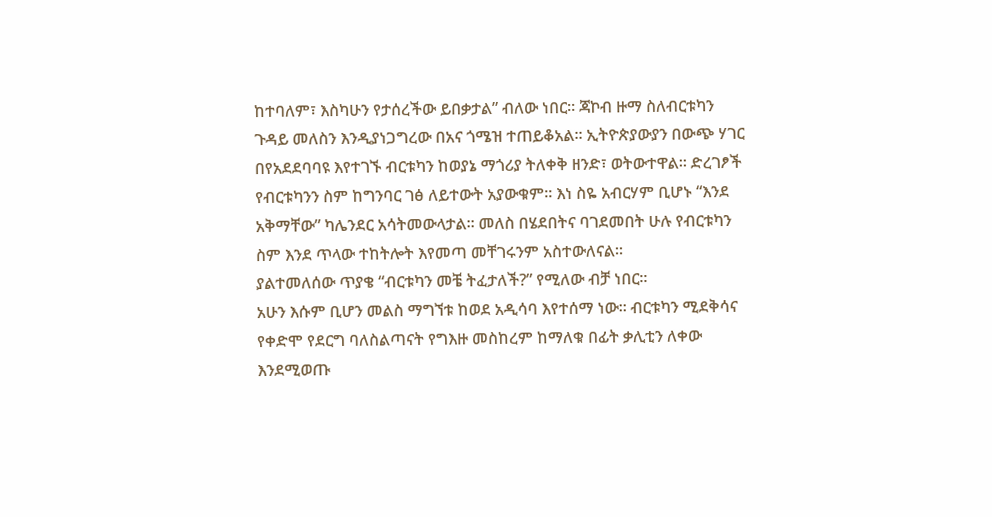ከተባለም፣ እስካሁን የታሰረችው ይበቃታል” ብለው ነበር። ጃኮብ ዙማ ስለብርቱካን ጉዳይ መለስን እንዲያነጋግረው በአና ጎሜዝ ተጠይቆአል። ኢትዮጵያውያን በውጭ ሃገር በየአደደባባዩ እየተገኙ ብርቱካን ከወያኔ ማጎሪያ ትለቀቅ ዘንድ፣ ወትውተዋል። ድረገፆች የብርቱካንን ስም ከግንባር ገፅ ለይተውት አያውቁም። እነ ስዬ አብርሃም ቢሆኑ “እንደ አቅማቸው” ካሌንደር አሳትመውላታል። መለስ በሄደበትና ባገደመበት ሁሉ የብርቱካን ስም እንደ ጥላው ተከትሎት እየመጣ መቸገሩንም አስተውለናል።
ያልተመለሰው ጥያቄ “ብርቱካን መቼ ትፈታለች?” የሚለው ብቻ ነበር።
አሁን እሱም ቢሆን መልስ ማግኘቱ ከወደ አዲሳባ እየተሰማ ነው። ብርቱካን ሚደቅሳና የቀድሞ የደርግ ባለስልጣናት የግእዙ መስከረም ከማለቁ በፊት ቃሊቲን ለቀው እንደሚወጡ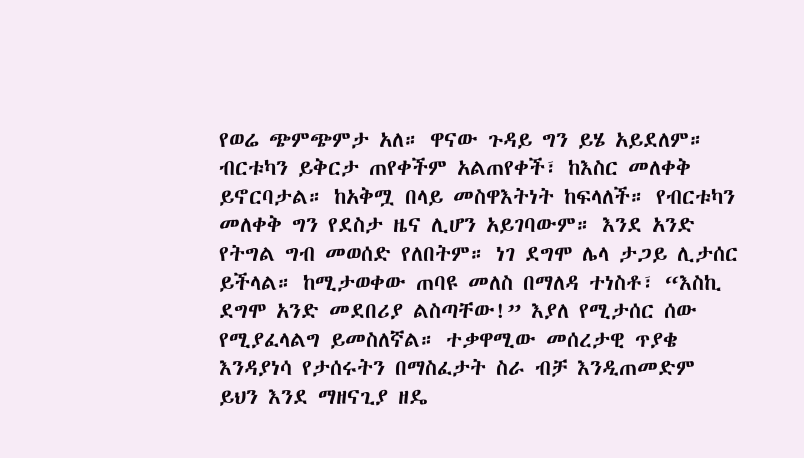የወሬ ጭምጭምታ አለ። ዋናው ጉዳይ ግን ይሄ አይደለም። ብርቱካን ይቅርታ ጠየቀችም አልጠየቀች፣ ከእስር መለቀቅ ይኖርባታል። ከአቅሟ በላይ መስዋእትነት ከፍላለች። የብርቱካን መለቀቅ ግን የደስታ ዜና ሊሆን አይገባውም። እንደ አንድ የትግል ግብ መወሰድ የለበትም። ነገ ደግሞ ሌላ ታጋይ ሊታሰር ይችላል። ከሚታወቀው ጠባዩ መለስ በማለዳ ተነስቶ፣ “እስኪ ደግሞ አንድ መደበሪያ ልስጣቸው!” እያለ የሚታሰር ሰው የሚያፈላልግ ይመስለኛል። ተቃዋሚው መሰረታዊ ጥያቄ እንዳያነሳ የታሰሩትን በማስፈታት ስራ ብቻ እንዲጠመድም ይህን እንደ ማዘናጊያ ዘዴ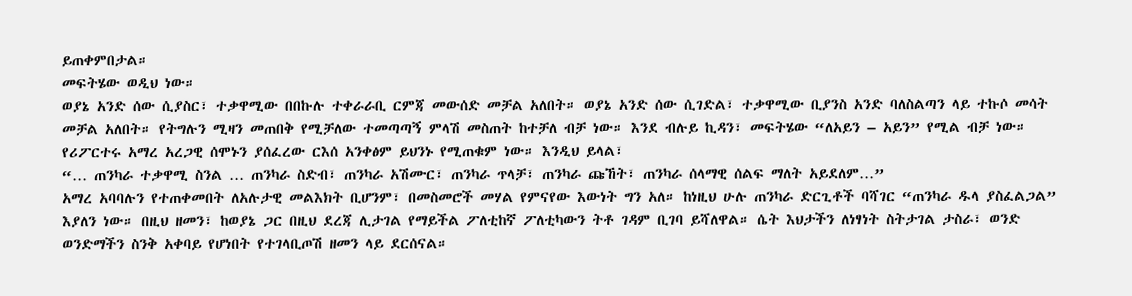ይጠቀምበታል።
መፍትሄው ወዲህ ነው።
ወያኔ አንድ ሰው ሲያስር፣ ተቃዋሚው በበኩሉ ተቀራራቢ ርምጃ መውሰድ መቻል አለበት። ወያኔ አንድ ሰው ሲገድል፣ ተቃዋሚው ቢያንስ አንድ ባለስልጣን ላይ ተኩሶ መሳት መቻል አለበት። የትግሉን ሚዛን መጠበቅ የሚቻለው ተመጣጣኝ ምላሽ መስጠት ከተቻለ ብቻ ነው። እንደ ብሉይ ኪዳን፣ መፍትሄው “ለአይን – አይን” የሚል ብቻ ነው። የሪፖርተሩ አማረ አረጋዊ ሰሞኑን ያሰፈረው ርእሰ አንቀፅም ይህንኑ የሚጠቁም ነው። እንዲህ ይላል፣
“… ጠንካራ ተቃዋሚ ስንል … ጠንካራ ስድብ፣ ጠንካራ አሽሙር፣ ጠንካራ ጥላቻ፣ ጠንካራ ጩኸት፣ ጠንካራ ሰላማዊ ሰልፍ ማለት አይደለም…”
አማረ አባባሉን የተጠቀመበት ለአሉታዊ መልእክት ቢሆንም፣ በመስመሮች መሃል የምናየው እውነት ግን አለ። ከነዚህ ሁሉ ጠንካራ ድርጊቶች ባሻገር “ጠንካራ ዱላ ያስፈልጋል” እያለን ነው። በዚህ ዘመን፣ ከወያኔ ጋር በዚህ ደረጃ ሊታገል የማይችል ፖለቲከኛ ፖለቲካውን ትቶ ገዳም ቢገባ ይሻለዋል። ሴት እህታችን ለነፃነት ስትታገል ታስራ፣ ወንድ ወንድማችን ስንቅ አቀባይ የሆነበት የተገላቢጦሽ ዘመን ላይ ደርሰናል።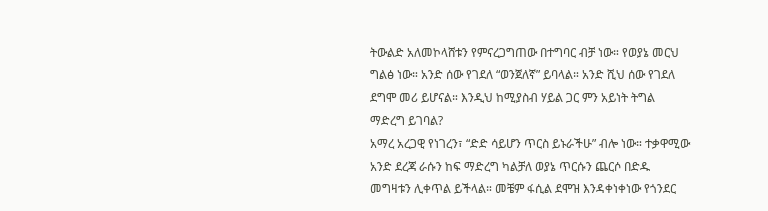ትውልድ አለመኮላሸቱን የምናረጋግጠው በተግባር ብቻ ነው። የወያኔ መርህ ግልፅ ነው። አንድ ሰው የገደለ “ወንጀለኛ” ይባላል። አንድ ሺህ ሰው የገደለ ደግሞ መሪ ይሆናል። እንዲህ ከሚያስብ ሃይል ጋር ምን አይነት ትግል ማድረግ ይገባል?
አማረ አረጋዊ የነገረን፣ “ድድ ሳይሆን ጥርስ ይኑራችሁ” ብሎ ነው። ተቃዋሚው አንድ ደረጃ ራሱን ከፍ ማድረግ ካልቻለ ወያኔ ጥርሱን ጨርሶ በድዱ መግዛቱን ሊቀጥል ይችላል። መቼም ፋሲል ደሞዝ እንዳቀነቀነው የጎንደር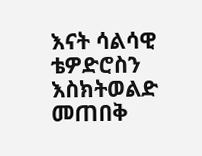እናት ሳልሳዊ ቴዎድሮስን እስክትወልድ መጠበቅ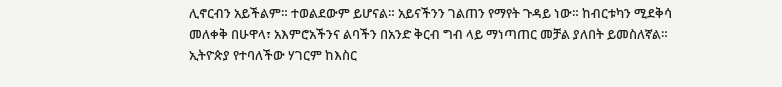ሊኖርብን አይችልም። ተወልደውም ይሆናል። አይናችንን ገልጠን የማየት ጉዳይ ነው። ከብርቱካን ሚደቅሳ መለቀቅ በሁዋላ፣ አእምሮአችንና ልባችን በአንድ ቅርብ ግብ ላይ ማነጣጠር መቻል ያለበት ይመስለኛል። ኢትዮጵያ የተባለችው ሃገርም ከእስር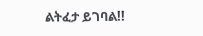ልትፈታ ይገባል!!